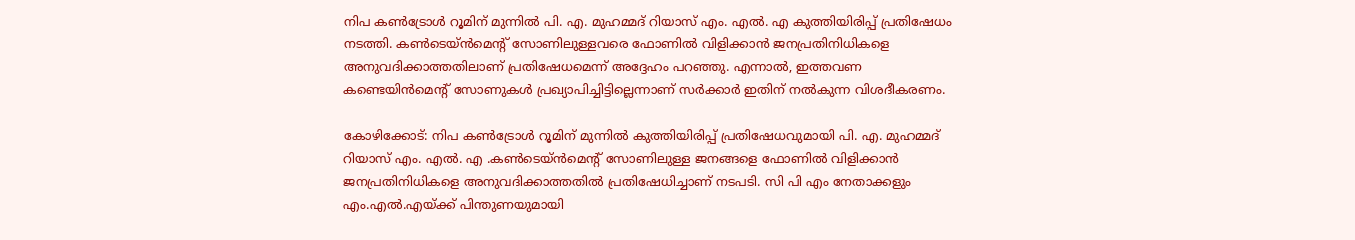നിപ കൺട്രോൾ റൂമിന് മുന്നിൽ പി. എ. മുഹമ്മദ് റിയാസ് എം. എൽ. എ കുത്തിയിരിപ്പ് പ്രതിഷേധം നടത്തി. കൺടെയ്ൻമെന്റ് സോണിലുള്ളവരെ ഫോണിൽ വിളിക്കാൻ ജനപ്രതിനിധികളെ അനുവദിക്കാത്തതിലാണ് പ്രതിഷേധമെന്ന് അദ്ദേഹം പറഞ്ഞു. എന്നാൽ, ഇത്തവണ കണ്ടെയിൻമെന്റ് സോണുകൾ പ്രഖ്യാപിച്ചിട്ടില്ലെന്നാണ് സർക്കാർ ഇതിന് നൽകുന്ന വിശദീകരണം.

കോഴിക്കോട്: നിപ കൺട്രോൾ റൂമിന് മുന്നിൽ കുത്തിയിരിപ്പ് പ്രതിഷേധവുമായി പി. എ. മുഹമ്മദ് റിയാസ് എം. എൽ. എ .കൺടെയ്ൻമെന്റ് സോണിലുള്ള ജനങ്ങളെ ഫോണിൽ വിളിക്കാൻ ജനപ്രതിനിധികളെ അനുവദിക്കാത്തതിൽ പ്രതിഷേധിച്ചാണ് നടപടി. സി പി എം നേതാക്കളും എം.എൽ.എയ്ക്ക് പിന്തുണയുമായി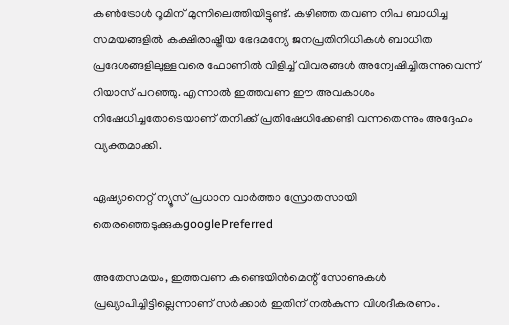കൺട്രോൾ റൂമിന് മുന്നിലെത്തിയിട്ടുണ്ട്. കഴിഞ്ഞ തവണ നിപ ബാധിച്ച സമയങ്ങളിൽ കക്ഷിരാഷ്ട്രീയ ഭേദമന്യേ ജനപ്രതിനിധികൾ ബാധിത പ്രദേശങ്ങളിലുള്ളവരെ ഫോണിൽ വിളിച്ച് വിവരങ്ങൾ അന്വേഷിച്ചിരുന്നുവെന്ന് റിയാസ് പറഞ്ഞു. എന്നാൽ ഇത്തവണ ഈ അവകാശം നിഷേധിച്ചതോടെയാണ് തനിക്ക് പ്രതിഷേധിക്കേണ്ടി വന്നതെന്നും അദ്ദേഹം വ്യക്തമാക്കി.

ഏഷ്യാനെറ്റ് ന്യൂസ് പ്രധാന വാർത്താ സ്രോതസായി തെരഞ്ഞെടുക്കുകgooglePreferred

അതേസമയം, ഇത്തവണ കണ്ടെയിൻമെന്റ് സോണുകൾ പ്രഖ്യാപിച്ചിട്ടില്ലെന്നാണ് സർക്കാർ ഇതിന് നൽകുന്ന വിശദീകരണം.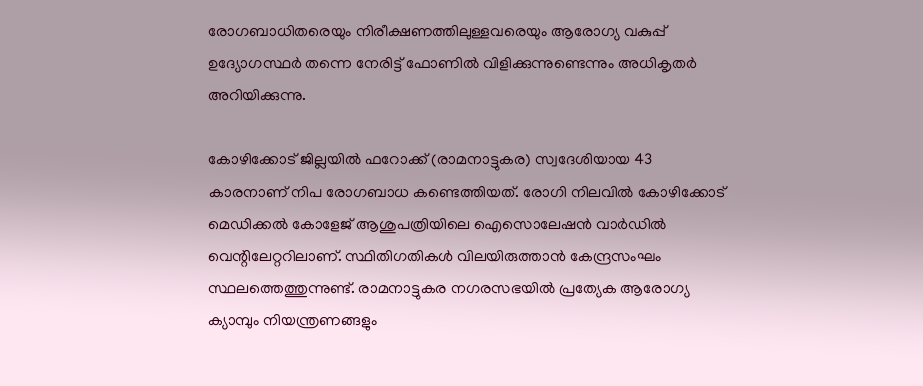രോഗബാധിതരെയും നിരീക്ഷണത്തിലുള്ളവരെയും ആരോഗ്യ വകുപ്പ് ഉദ്യോഗസ്ഥർ തന്നെ നേരിട്ട് ഫോണിൽ വിളിക്കുന്നുണ്ടെന്നും അധികൃതർ അറിയിക്കുന്നു.

കോഴിക്കോട് ജില്ലയിൽ ഫറോക്ക് (രാമനാട്ടുകര) സ്വദേശിയായ 43 കാരനാണ് നിപ രോഗബാധ കണ്ടെത്തിയത്. രോഗി നിലവിൽ കോഴിക്കോട് മെഡിക്കൽ കോളേജ് ആശുപത്രിയിലെ ഐസൊലേഷൻ വാർഡിൽ വെന്റിലേറ്ററിലാണ്. സ്ഥിതിഗതികൾ വിലയിരുത്താൻ കേന്ദ്രസംഘം സ്ഥലത്തെത്തുന്നുണ്ട്. രാമനാട്ടുകര നഗരസഭയിൽ പ്രത്യേക ആരോഗ്യ ക്യാമ്പും നിയന്ത്രണങ്ങളും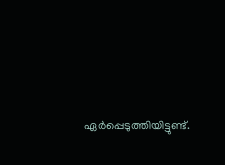ഏർപ്പെടുത്തിയിട്ടുണ്ട്.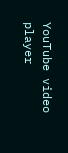YouTube video player